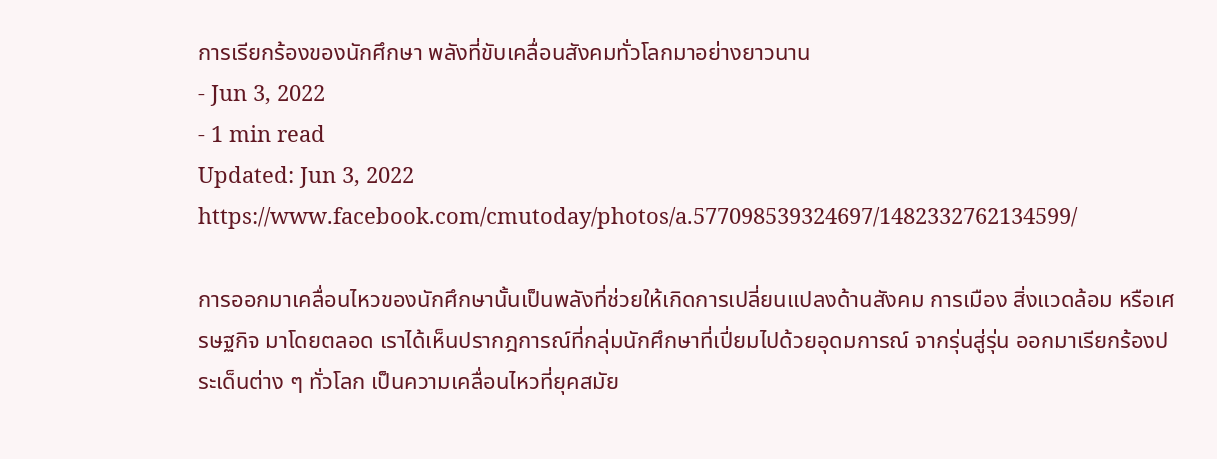การเรียกร้องของนักศึกษา พลังที่ขับเคลื่อนสังคมทั่วโลกมาอย่างยาวนาน
- Jun 3, 2022
- 1 min read
Updated: Jun 3, 2022
https://www.facebook.com/cmutoday/photos/a.577098539324697/1482332762134599/

การออกมาเคลื่อนไหวของนักศึกษานั้นเป็นพลังที่ช่วยให้เกิดการเปลี่ยนแปลงด้านสังคม การเมือง สิ่งแวดล้อม หรือเศรษฐกิจ มาโดยตลอด เราได้เห็นปรากฎการณ์ที่กลุ่มนักศึกษาที่เปี่ยมไปด้วยอุดมการณ์ จากรุ่นสู่รุ่น ออกมาเรียกร้องประเด็นต่าง ๆ ทั่วโลก เป็นความเคลื่อนไหวที่ยุคสมัย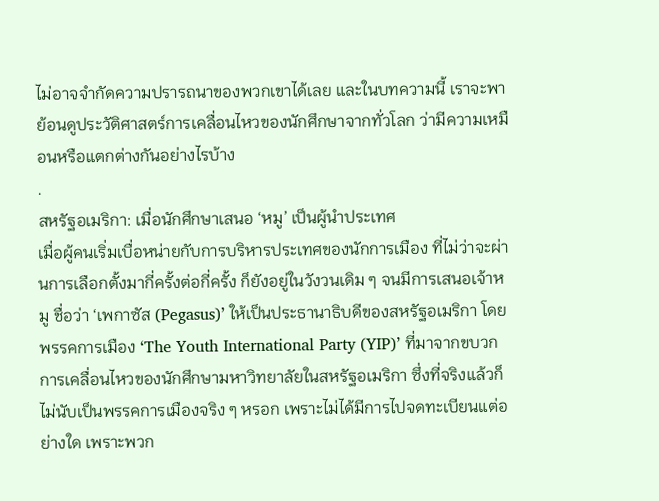ไม่อาจจำกัดความปรารถนาของพวกเขาได้เลย และในบทความนี้ เราจะพาย้อนดูประวัติศาสตร์การเคลื่อนไหวของนักศึกษาจากทั่วโลก ว่ามีความเหมือนหรือแตกต่างกันอย่างไรบ้าง
.
สหรัฐอเมริกา: เมื่อนักศึกษาเสนอ ‘หมู’ เป็นผู้นำประเทศ
เมื่อผู้คนเริ่มเบื่อหน่ายกับการบริหารประเทศของนักการเมือง ที่ไม่ว่าจะผ่านการเลือกตั้งมากี่ครั้งต่อกี่ครั้ง ก็ยังอยู่ในวังวนเดิม ๆ จนมีการเสนอเจ้าหมู ชื่อว่า ‘เพกาซัส (Pegasus)’ ให้เป็นประธานาธิบดีของสหรัฐอเมริกา โดยพรรคการเมือง ‘The Youth International Party (YIP)’ ที่มาจากขบวกการเคลื่อนไหวของนักศึกษามหาวิทยาลัยในสหรัฐอเมริกา ซึ่งที่จริงแล้วก็ไม่นับเป็นพรรคการเมืองจริง ๆ หรอก เพราะไม่ได้มีการไปจดทะเบียนแต่อย่างใด เพราะพวก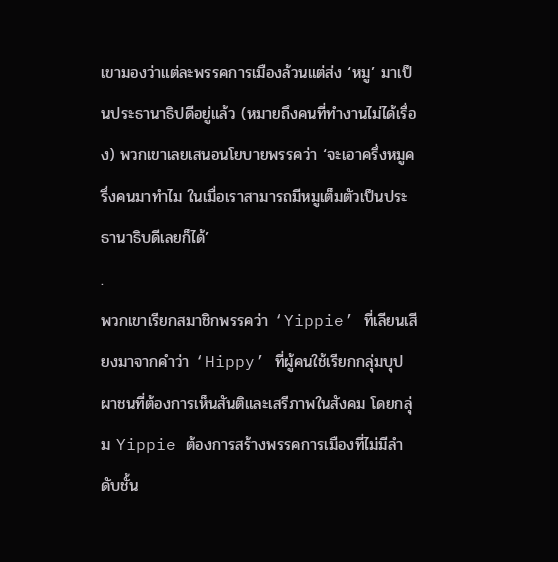เขามองว่าแต่ละพรรคการเมืองล้วนแต่ส่ง ‘หมู’ มาเป็นประธานาธิปดีอยู่แล้ว (หมายถึงคนที่ทำงานไม่ได้เรื่อง) พวกเขาเลยเสนอนโยบายพรรคว่า ‘จะเอาครึ่งหมูครึ่งคนมาทำไม ในเมื่อเราสามารถมีหมูเต็มตัวเป็นประธานาธิบดีเลยก็ได้’
.
พวกเขาเรียกสมาชิกพรรคว่า ‘Yippie’ ที่เลียนเสียงมาจากคำว่า ‘Hippy’ ที่ผู้คนใช้เรียกกลุ่มบุปผาชนที่ต้องการเห็นสันติและเสรีภาพในสังคม โดยกลุ่ม Yippie ต้องการสร้างพรรคการเมืองที่ไม่มีลำดับชั้น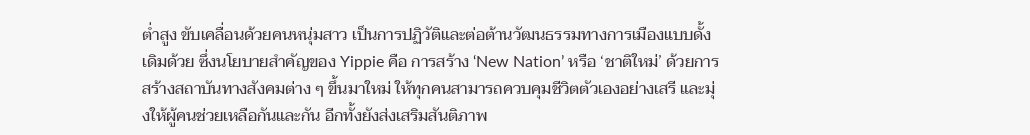ต่ำสูง ขับเคลื่อนด้วยคนหนุ่มสาว เป็นการปฏิวัติและต่อต้านวัฒนธรรมทางการเมืองแบบดั้งเดิมด้วย ซึ่งนโยบายสำคัญของ Yippie คือ การสร้าง ‘New Nation’ หรือ ‘ชาติใหม่’ ด้วยการสร้างสถาบันทางสังคมต่าง ๆ ขึ้นมาใหม่ ให้ทุกคนสามารถควบคุมชีวิตตัวเองอย่างเสรี และมุ่งให้ผู้คนช่วยเหลือกันและกัน อีกทั้งยังส่งเสริมสันติภาพ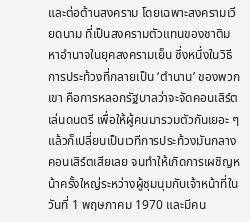และต่อต้านสงคราม โดยเฉพาะสงครามเวียดนาม ที่เป็นสงครามตัวแทนของชาติมหาอำนาจในยุคสงครามเย็น ซึ่งหนึ่งในวิธีการประท้วงที่กลายเป็น ‘ตำนาน’ ของพวกเขา คือการหลอกรัฐบาลว่าจะจัดคอนเสิร์ตเล่นดนตรี เพื่อให้ผู้คนมารวมตัวกันเยอะ ๆ แล้วก็เปลี่ยนเป็นเวทีการประท้วงมันกลางคอนเสิร์ตเสียเลย จนทำให้เกิดการเผชิญหน้าครั้งใหญ่ระหว่างผู้ชุมนุมกับเจ้าหน้าที่ในวันที่ 1 พฤษภาคม 1970 และมีคน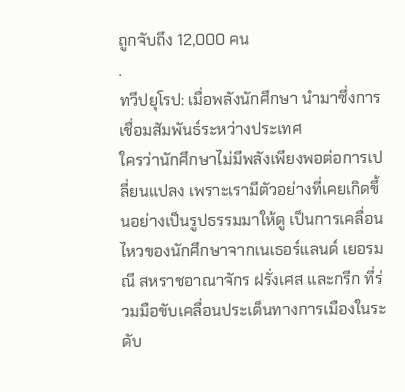ถูกจับถึง 12,000 คน
.
ทวีปยุโรป: เมื่อพลังนักศึกษา นำมาซึ่งการเชื่อมสัมพันธ์ระหว่างประเทศ
ใครว่านักศึกษาไม่มีพลังเพียงพอต่อการเปลี่ยนแปลง เพราะเรามีตัวอย่างที่เคยเกิดขึ้นอย่างเป็นรูปธรรมมาให้ดู เป็นการเคลื่อนไหวของนักศึกษาจากเนเธอร์แลนด์ เยอรมณี สหราชอาณาจักร ฝรั่งเศส และกรีก ที่ร่วมมือขับเคลื่อนประเด็นทางการเมืองในระดับ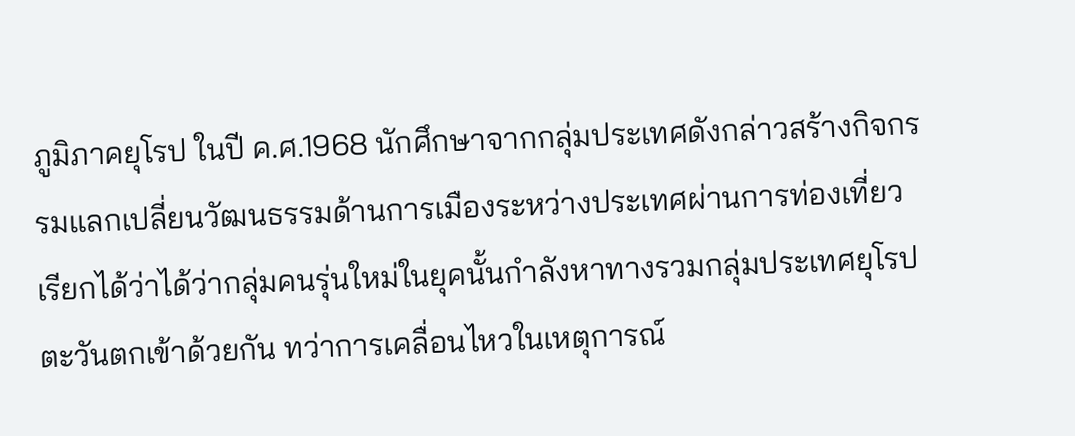ภูมิภาคยุโรป ในปี ค.ศ.1968 นักศึกษาจากกลุ่มประเทศดังกล่าวสร้างกิจกรรมแลกเปลี่ยนวัฒนธรรมด้านการเมืองระหว่างประเทศผ่านการท่องเที่ยว เรียกได้ว่าได้ว่ากลุ่มคนรุ่นใหม่ในยุคนั้นกำลังหาทางรวมกลุ่มประเทศยุโรปตะวันตกเข้าด้วยกัน ทว่าการเคลื่อนไหวในเหตุการณ์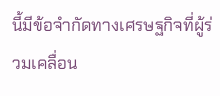นี้มีข้อจำกัดทางเศรษฐกิจที่ผู้ร่วมเคลื่อน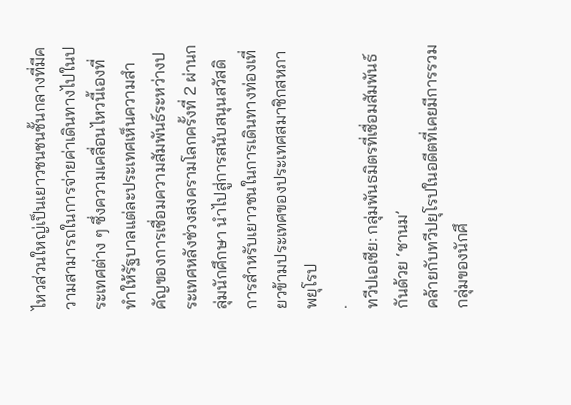ไหวส่วนใหญ่เป็นเยาวชนชนชั้นกลางที่มีความสามารถในการจ่ายค่าเดินทางไปในประเทศต่าง ๆ ซึ่งความเคลื่อนไหวนี้เองที่ทำให้รัฐบาลแต่ละประเทศเห็นความสำคัญของการเชื่อมความสัมพันธ์ระหว่างประเทศหลังช่วงสงครามโลกครั้งที่ 2 ผ่านกลุ่มนักศึกษา นำไปสู่การสนับสนุนสวัสดิการสำหรับเยาวชนในการเดินทางท่องเที่ยวข้ามประเทศของประเทศสมาชิกสหภาพยุโรป
.
ทวีปเอเชีย: กลุ่มพันธมิตรที่เชื่อมสัมพันธ์กันด้วย ‘ชานม’
คล้ายกับทวีปยุโรปในอดีตที่เคยมีการรวมกลุ่มของนักศึ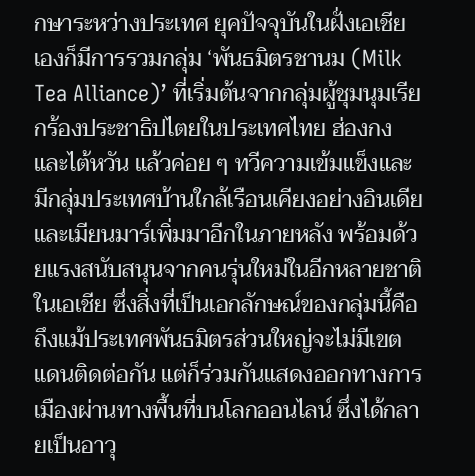กษาระหว่างประเทศ ยุคปัจจุบันในฝั่งเอเชียเองก็มีการรวมกลุ่ม ‘พันธมิตรชานม (Milk Tea Alliance)’ ที่เริ่มต้นจากกลุ่มผู้ชุมนุมเรียกร้องประชาธิปไตยในประเทศไทย ฮ่องกง และไต้หวัน แล้วค่อย ๆ ทวีความเข้มแข็งและมีกลุ่มประเทศบ้านใกล้เรือนเคียงอย่างอินเดียและเมียนมาร์เพิ่มมาอีกในภายหลัง พร้อมด้วยแรงสนับสนุนจากคนรุ่นใหม่ในอีกหลายชาติในเอเชีย ซึ่งสิ่งที่เป็นเอกลักษณ์ของกลุ่มนี้คือถึงแม้ประเทศพันธมิตรส่วนใหญ่จะไม่มีเขตแดนติดต่อกัน แต่ก็ร่วมกันแสดงออกทางการเมืองผ่านทางพื้นที่บนโลกออนไลน์ ซึ่งได้กลายเป็นอาวุ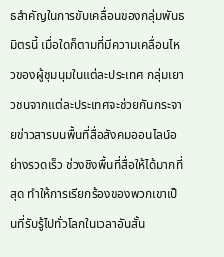ธสำคัญในการขับเคลื่อนของกลุ่มพันธมิตรนี้ เมื่อใดก็ตามที่มีความเคลื่อนไหวของผู้ชุมนุมในแต่ละประเทศ กลุ่มเยาวชนจากแต่ละประเทศจะช่วยกันกระจายข่าวสารบนพื้นที่สื่อสังคมออนไลน์อย่างรวดเร็ว ช่วงชิงพื้นที่สื่อให้ได้มากที่สุด ทำให้การเรียกร้องของพวกเขาเป็นที่รับรู้ไปทั่วโลกในเวลาอันสั้น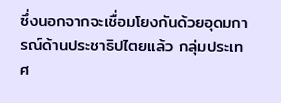ซึ่งนอกจากจะเชื่อมโยงกันด้วยอุดมการณ์ด้านประชาธิปไตยแล้ว กลุ่มประเทศ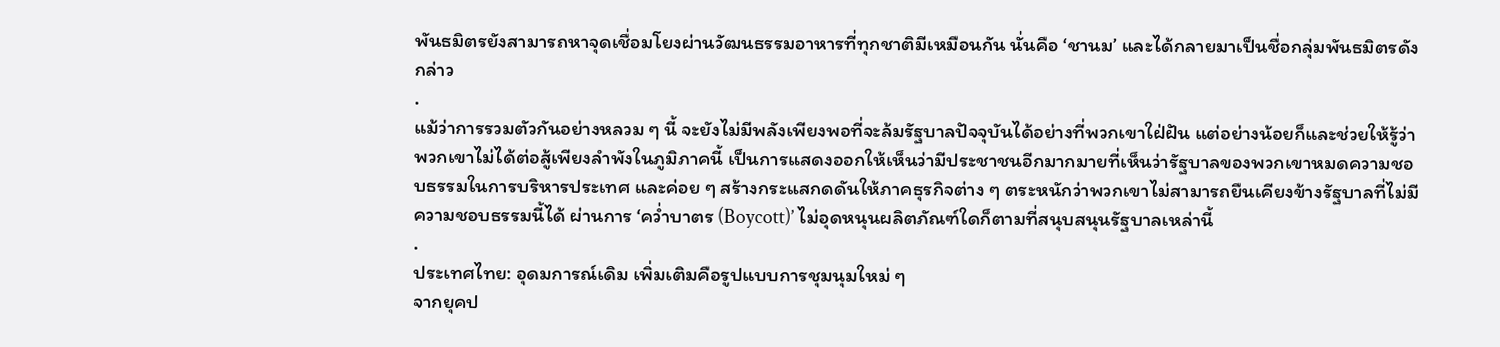พันธมิตรยังสามารถหาจุดเชื่อมโยงผ่านวัฒนธรรมอาหารที่ทุกชาติมีเหมือนกัน นั่นคือ ‘ชานม’ และได้กลายมาเป็นชื่อกลุ่มพันธมิตรดังกล่าว
.
แม้ว่าการรวมตัวกันอย่างหลวม ๆ นี้ จะยังไม่มีพลังเพียงพอที่จะล้มรัฐบาลปัจจุบันได้อย่างที่พวกเขาใฝ่ฝัน แต่อย่างน้อยก็และช่วยให้รู้ว่าพวกเขาไม่ได้ต่อสู้เพียงลำพังในภูมิภาคนี้ เป็นการแสดงออกให้เห็นว่ามีประชาชนอีกมากมายที่เห็นว่ารัฐบาลของพวกเขาหมดความชอบธรรมในการบริหารประเทศ และค่อย ๆ สร้างกระแสกดดันให้ภาคธุรกิจต่าง ๆ ตระหนักว่าพวกเขาไม่สามารถยืนเคียงข้างรัฐบาลที่ไม่มีความชอบธรรมนี้ได้ ผ่านการ ‘คว่ำบาตร (Boycott)’ ไม่อุดหนุนผลิตภัณฑ์ใดก็ตามที่สนุบสนุนรัฐบาลเหล่านี้
.
ประเทศไทย: อุดมการณ์เดิม เพิ่มเติมคือรูปแบบการชุมนุมใหม่ ๆ
จากยุคป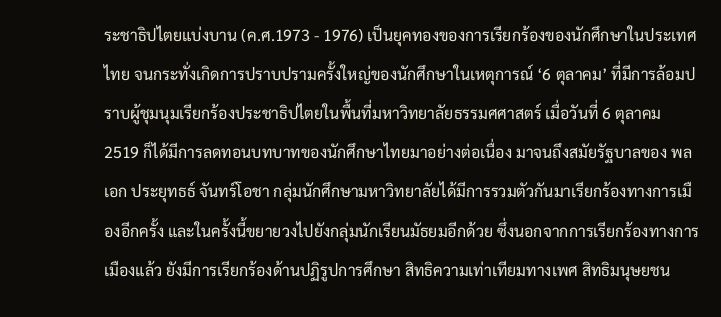ระชาธิปไตยแบ่งบาน (ค.ศ.1973 - 1976) เป็นยุคทองของการเรียกร้องของนักศึกษาในประเทศไทย จนกระทั่งเกิดการปราบปรามครั้งใหญ่ของนักศึกษาในเหตุการณ์ ‘6 ตุลาคม’ ที่มีการล้อมปราบผู้ชุมนุมเรียกร้องประชาธิปไตยในพื้นที่มหาวิทยาลัยธรรมศศาสตร์ เมื่อวันที่ 6 ตุลาคม 2519 ก็ได้มีการลดทอนบทบาทของนักศึกษาไทยมาอย่างต่อเนื่อง มาจนถึงสมัยรัฐบาลของ พลเอก ประยุทธธ์ จันทร์โอชา กลุ่มนักศึกษามหาวิทยาลัยได้มีการรวมตัวกันมาเรียกร้องทางการเมืองอีกครั้ง และในครั้งนี้ขยายวงไปยังกลุ่มนักเรียนมัธยมอีกด้วย ซึ่งนอกจากการเรียกร้องทางการเมืองแล้ว ยังมีการเรียกร้องด้านปฏิรูปการศึกษา สิทธิความเท่าเทียมทางเพศ สิทธิมนุษยชน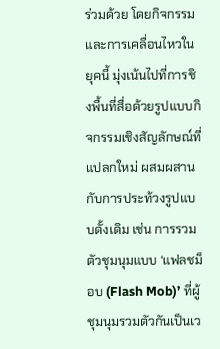ร่วมด้วย โดยกิจกรรมและการเคลื่อนไหวในยุคนี้ มุ่งเน้นไปที่การชิงพื้นที่สื่อด้วยรูปแบบกิจกรรมเชิงสัญลักษณ์ที่แปลกใหม่ ผสมผสานกับการประท้วงรูปแบบดั้งเดิม เช่น การรวมตัวชุมนุมแบบ ‘แฟลชม็อบ (Flash Mob)’ ที่ผู้ชุมนุมรวมตัวกันเป็นเว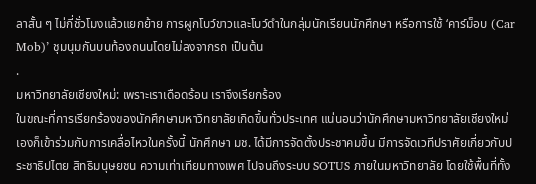ลาสั้น ๆ ไม่กี่ชั่วโมงแล้วแยกย้าย การผูกโบว์ขาวและโบว์ดำในกลุ่มนักเรียนนักศึกษา หรือการใช้ ‘คาร์ม็อบ (Car Mob)’ ชุมนุมกันบนท้องถนนโดยไม่ลงจากรถ เป็นต้น
.
มหาวิทยาลัยเชียงใหม่: เพราะเราเดือดร้อน เราจึงเรียกร้อง
ในขณะที่การเรียกร้องของนักศึกษามหาวิทยาลัยเกิดขึ้นทั่วประเทศ แน่นอนว่านักศึกษามหาวิทยาลัยเชียงใหม่เองก็เข้าร่วมกับการเคลื่อไหวในครั้งนี้ นักศึกษา มช. ได้มีการจัดตั้งประชาคมขึ้น มีการจัดเวทีปราศัยเกี่ยวกับประชาธิปไตย สิทธิมนุษยชน ความเท่าเทียมทางเพศ ไปจนถึงระบบ SOTUS ภายในมหาวิทยาลัย โดยใช้พื้นที่ทั้ง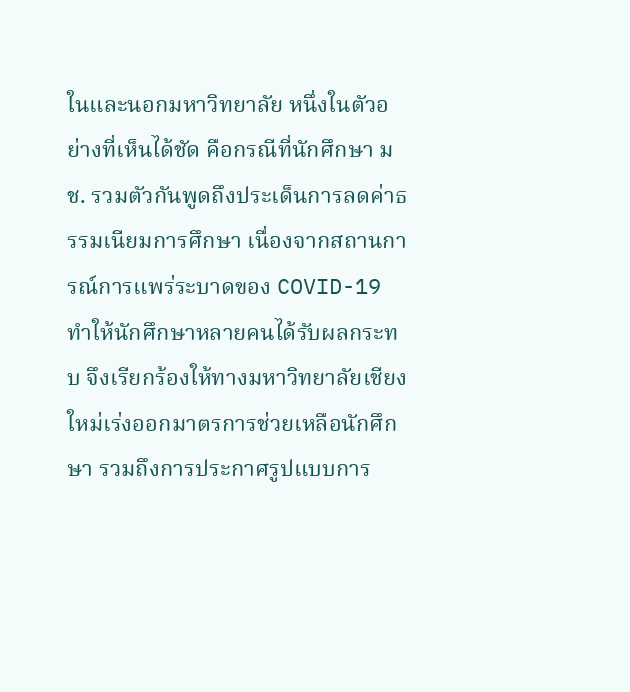ในและนอกมหาวิทยาลัย หนึ่งในตัวอย่างที่เห็นได้ชัด คือกรณีที่นักศึกษา มช. รวมตัวกันพูดถึงประเด็นการลดค่าธรรมเนียมการศึกษา เนื่องจากสถานการณ์การแพร่ระบาดของ COVID-19 ทำให้นักศึกษาหลายคนได้รับผลกระทบ จึงเรียกร้องให้ทางมหาวิทยาลัยเชียงใหม่เร่งออกมาตรการช่วยเหลือนักศึกษา รวมถึงการประกาศรูปแบบการ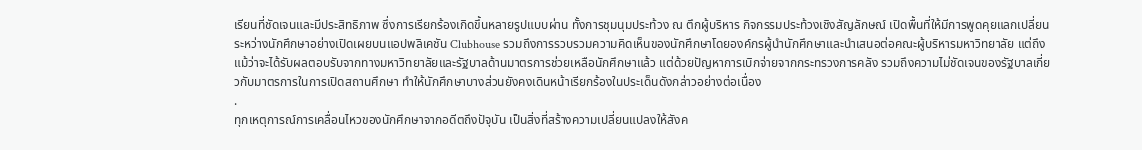เรียนที่ชัดเจนและมีประสิทธิภาพ ซึ่งการเรียกร้องเกิดขึ้นหลายรูปแบบผ่าน ทั้งการชุมนุมประท้วง ณ ตึกผู้บริหาร กิจกรรมประท้วงเชิงสัญลักษณ์ เปิดพื้นที่ให้มีการพูดคุยแลกเปลี่ยนระหว่างนักศึกษาอย่างเปิดเผยบนแอปพลิเคชัน Clubhouse รวมถึงการรวบรวมความคิดเห็นของนักศึกษาโดยองค์กรผู้นำนักศึกษาและนำเสนอต่อคณะผู้บริหารมหาวิทยาลัย แต่ถึงแม้ว่าจะได้รับผลตอบรับจากทางมหาวิทยาลัยและรัฐบาลด้านมาตรการช่วยเหลือนักศึกษาแล้ว แต่ด้วยปัญหาการเบิกจ่ายจากกระทรวงการคลัง รวมถึงความไม่ชัดเจนของรัฐบาลเกี่ยวกับมาตรการในการเปิดสถานศึกษา ทำให้นักศึกษาบางส่วนยังคงเดินหน้าเรียกร้องในประเด็นดังกล่าวอย่างต่อเนื่อง
.
ทุกเหตุการณ์การเคลื่อนไหวของนักศึกษาจากอดีตถึงปัจุบัน เป็นสิ่งที่สร้างความเปลี่ยนแปลงให้สังค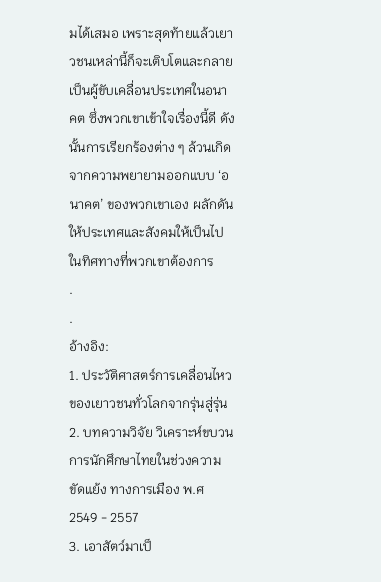มได้เสมอ เพราะสุดท้ายแล้วเยาวชนเหล่านี้ก็จะเติบโตและกลายเป็นผู้ขับเคลื่อนประเทศในอนาคต ซึ่งพวกเขาเข้าใจเรื่องนี้ดี ดังนั้นการเรียกร้องต่าง ๆ ล้วนเกิดจากความพยายามออกแบบ ‘อนาคต’ ของพวกเขาเอง ผลักดันให้ประเทศและสังคมให้เป็นไปในทิศทางที่พวกเขาต้องการ
.
.
อ้างอิง:
1. ประวัติศาสตร์การเคลื่อนไหวของเยาวชนทั่วโลกจากรุ่นสู่รุ่น
2. บทความวิจัย วิเคราะห์ขบวนการนักศึกษาไทยในช่วงความขัดแย้ง ทางการเมือง พ.ศ 2549 - 2557
3. เอาสัตว์มาเป็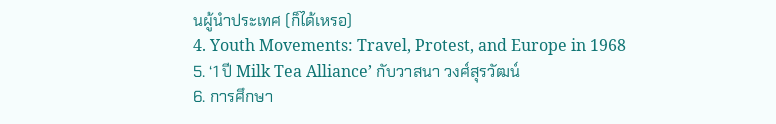นผู้นำประเทศ (ก็ได้เหรอ)
4. Youth Movements: Travel, Protest, and Europe in 1968
5. ‘1 ปี Milk Tea Alliance’ กับวาสนา วงศ์สุรวัฒน์
6. การศึกษา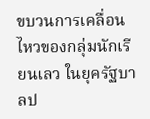ขบวนการเคลื่อนไหวของกลุ่มนักเรียนเลว ในยุครัฐบาลป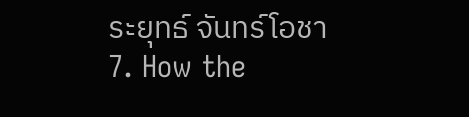ระยุทธ์ จันทร์โอชา
7. How the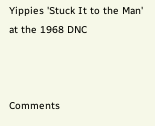Yippies 'Stuck It to the Man' at the 1968 DNC



Comments